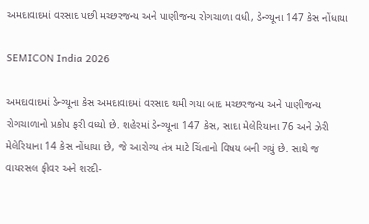અમદાવાદમાં વરસાદ પછી મચ્છરજન્ય અને પાણીજન્ય રોગચાળા વધી, ડેન્ગ્યૂના 147 કેસ નોંધાયા

SEMICON India 2026

અમદાવાદમાં ડેન્ગ્યૂના કેસ અમદાવાદમાં વરસાદ થમી ગયા બાદ મચ્છરજન્ય અને પાણીજન્ય રોગચાળાનો પ્રકોપ ફરી વધ્યો છે. શહેરમાં ડેન્ગ્યૂના 147 કેસ, સાદા મેલેરિયાના 76 અને ઝેરી મેલેરિયાના 14 કેસ નોંધાયા છે, જે આરોગ્ય તંત્ર માટે ચિંતાનો વિષય બની ગયું છે. સાથે જ વાયરસલ ફીવર અને શરદી-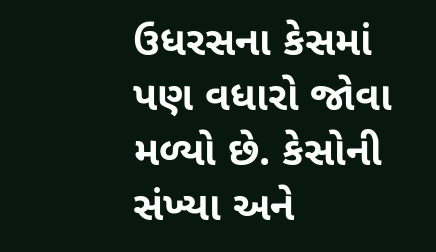ઉધરસના કેસમાં પણ વધારો જોવા મળ્યો છે. કેસોની સંખ્યા અને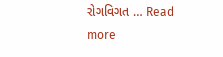રોગવિગત … Read more